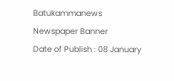Batukammanews
Newspaper Banner
Date of Publish : 08 January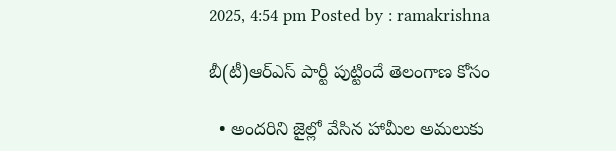2025, 4:54 pm Posted by : ramakrishna

బీ(టీ)ఆర్ఎస్ పార్టీ పుట్టిందే తెలంగాణ కోసం

  • అందరిని జైల్లో వేసిన హామీల అమలుకు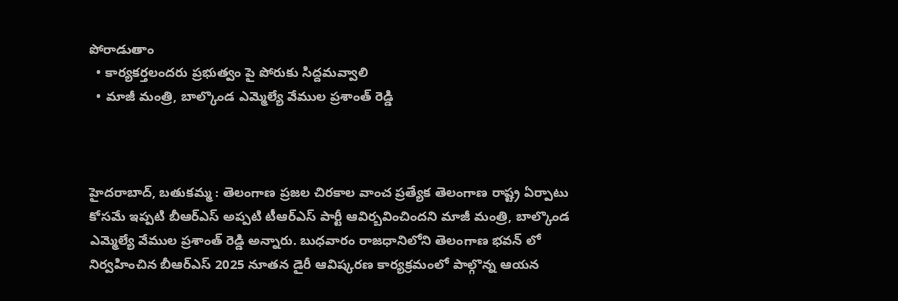పోరాడుతాం
  • కార్యకర్తలందరు ప్రభుత్వం పై పోరుకు సిద్దమవ్వాలి
  • మాజీ మంత్రి, బాల్కొండ ఎమ్మెల్యే వేముల ప్రశాంత్ రెడ్డి



హైదరాబాద్, బతుకమ్మ : తెలంగాణ ప్రజల చిరకాల వాంచ ప్రత్యేక తెలంగాణ రాష్ట్ర ఏర్పాటు కోసమే ఇప్పటి బీఆర్ఎస్ అప్పటి టీఆర్ఎస్ పార్టీ ఆవిర్బవించిందని మాజీ మంత్రి, బాల్కొండ ఎమ్మెల్యే వేముల ప్రశాంత్ రెడ్డి అన్నారు. బుధవారం రాజధానిలోని తెలంగాణ భవన్ లో నిర్వహించిన బీఆర్ఎస్ 2025 నూతన డైరీ ఆవిష్కరణ కార్యక్రమంలో పాల్గొన్న ఆయన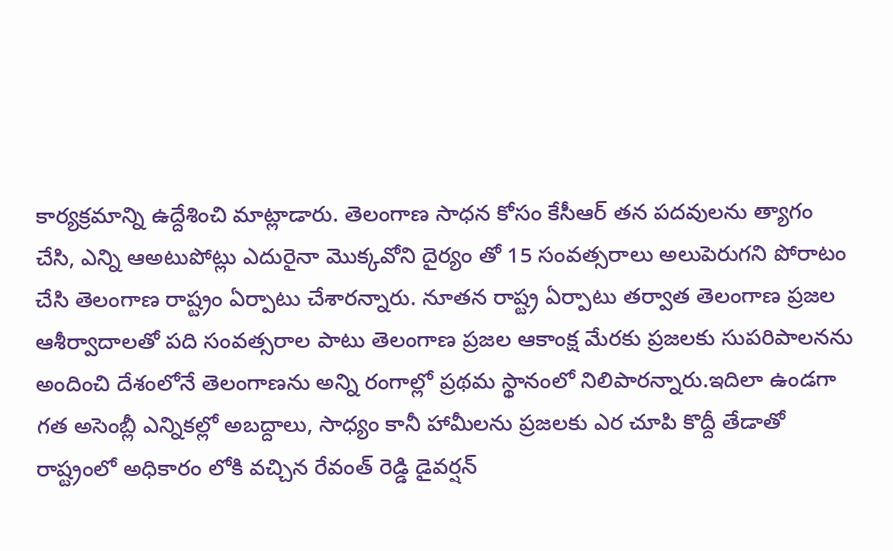కార్యక్రమాన్ని ఉద్దేశించి మాట్లాడారు. తెలంగాణ సాధన కోసం కేసీఆర్ తన పదవులను త్యాగం చేసి, ఎన్ని ఆఅటుపోట్లు ఎదురైనా మొక్కవోని దైర్యం తో 15 సంవత్సరాలు అలుపెరుగని పోరాటం చేసి తెలంగాణ రాష్ట్రం ఏర్పాటు చేశారన్నారు. నూతన రాష్ట్ర ఏర్పాటు తర్వాత తెలంగాణ ప్రజల ఆశీర్వాదాలతో పది సంవత్సరాల పాటు తెలంగాణ ప్రజల ఆకాంక్ష మేరకు ప్రజలకు సుపరిపాలనను అందించి దేశంలోనే తెలంగాణను అన్ని రంగాల్లో ప్రథమ స్థానంలో నిలిపారన్నారు.ఇదిలా ఉండగా గత అసెంబ్లీ ఎన్నికల్లో అబద్దాలు, సాధ్యం కానీ హామీలను ప్రజలకు ఎర చూపి కొద్దీ తేడాతో రాష్ట్రంలో అధికారం లోకి వచ్చిన రేవంత్ రెడ్డి డైవర్షన్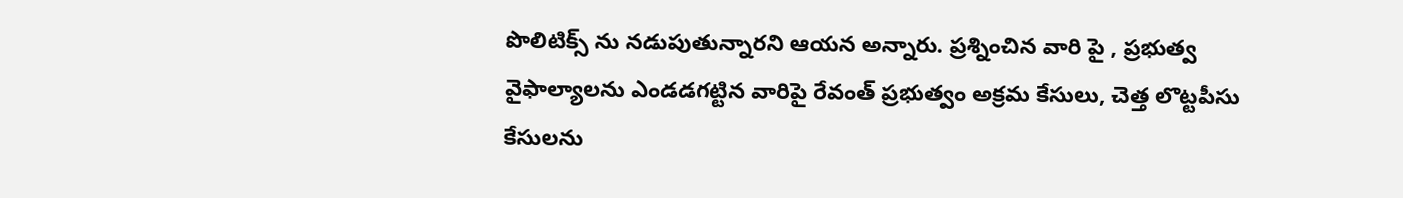పొలిటిక్స్ ను నడుపుతున్నారని ఆయన అన్నారు. ప్రశ్నించిన వారి పై , ప్రభుత్వ వైఫాల్యాలను ఎండడగట్టిన వారిపై రేవంత్ ప్రభుత్వం అక్రమ కేసులు, చెత్త లొట్టపీసు కేసులను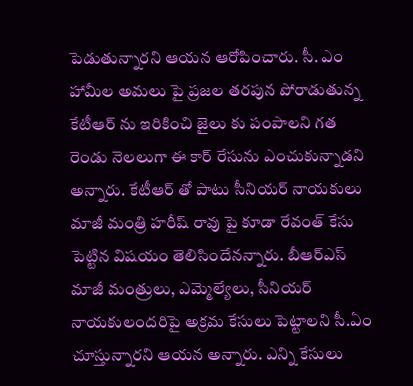పెడుతున్నారని ఆయన ఆరోపించారు. సీ. ఎం హామీల అమలు పై ప్రజల తరపున పోరాడుతున్న కేటీఆర్ ను ఇరికించి జైలు కు పంపాలని గత రెండు నెలలుగా ఈ కార్ రేసును ఎంచుకున్నాడని అన్నారు. కేటీఆర్ తో పాటు సీనియర్ నాయకులు మాజీ మంత్రి హరీష్ రావు పై కూడా రేవంత్ కేసు పెట్టిన విషయం తెలిసిందేనన్నారు. బీఆర్ఎస్ మాజీ మంత్రులు, ఎమ్మెల్యేలు, సీనియర్ నాయకులందరిపై అక్రమ కేసులు పెట్టాలని సీ.ఏం చూస్తున్నారని ఆయన అన్నారు. ఎన్ని కేసులు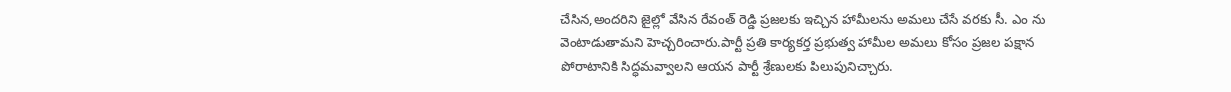చేసిన,అందరిని జైల్లో వేసిన రేవంత్ రెడ్డి ప్రజలకు ఇచ్చిన హామీలను అమలు చేసే వరకు సీ. ఎం ను వెంటాడుతామని హెచ్చరించారు.పార్టీ ప్రతి కార్యకర్త ప్రభుత్వ హామీల అమలు కోసం ప్రజల పక్షాన పోరాటానికి సిద్ధమవ్వాలని ఆయన పార్టీ శ్రేణులకు పిలుపునిచ్చారు.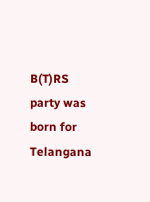B(T)RS party was born for Telangana